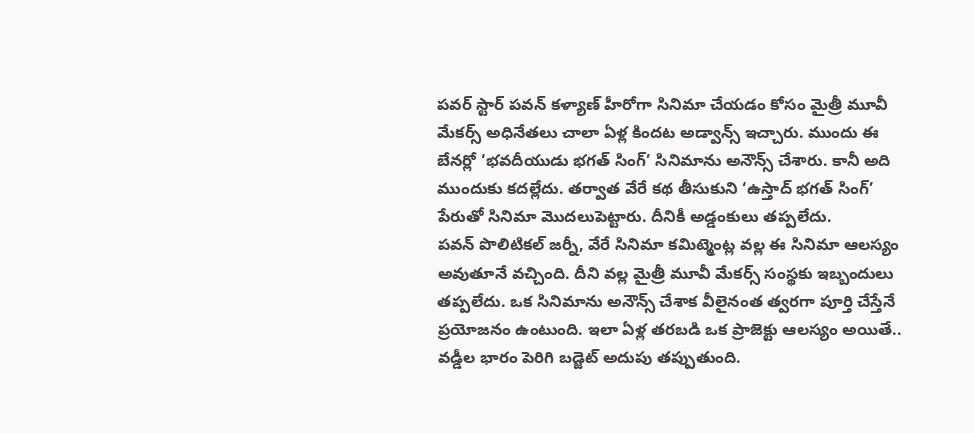పవర్ స్టార్ పవన్ కళ్యాణ్ హీరోగా సినిమా చేయడం కోసం మైత్రీ మూవీ మేకర్స్ అధినేతలు చాలా ఏళ్ల కిందట అడ్వాన్స్ ఇచ్చారు. ముందు ఈ బేనర్లో ‘భవదీయుడు భగత్ సింగ్’ సినిమాను అనౌన్స్ చేశారు. కానీ అది ముందుకు కదల్లేదు. తర్వాత వేరే కథ తీసుకుని ‘ఉస్తాద్ భగత్ సింగ్’ పేరుతో సినిమా మొదలుపెట్టారు. దీనికీ అడ్డంకులు తప్పలేదు.
పవన్ పొలిటికల్ జర్నీ, వేరే సినిమా కమిట్మెంట్ల వల్ల ఈ సినిమా ఆలస్యం అవుతూనే వచ్చింది. దీని వల్ల మైత్రీ మూవీ మేకర్స్ సంస్థకు ఇబ్బందులు తప్పలేదు. ఒక సినిమాను అనౌన్స్ చేశాక వీలైనంత త్వరగా పూర్తి చేస్తేనే ప్రయోజనం ఉంటుంది. ఇలా ఏళ్ల తరబడి ఒక ప్రాజెక్టు ఆలస్యం అయితే.. వడ్డీల భారం పెరిగి బడ్జెట్ అదుపు తప్పుతుంది.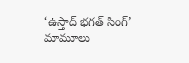‘ఉస్తాద్ భగత్ సింగ్’ మామూలు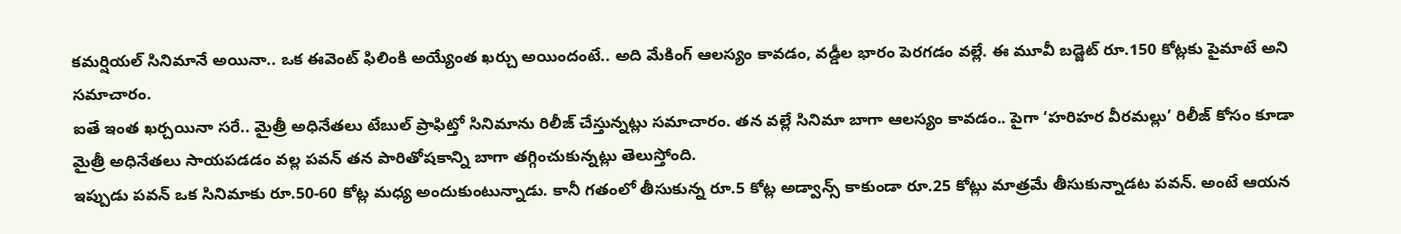కమర్షియల్ సినిమానే అయినా.. ఒక ఈవెంట్ ఫిలింకి అయ్యేంత ఖర్చు అయిందంటే.. అది మేకింగ్ ఆలస్యం కావడం, వడ్డీల భారం పెరగడం వల్లే. ఈ మూవీ బడ్జెట్ రూ.150 కోట్లకు పైమాటే అని సమాచారం.
ఐతే ఇంత ఖర్చయినా సరే.. మైత్రీ అధినేతలు టేబుల్ ప్రాఫిట్తో సినిమాను రిలీజ్ చేస్తున్నట్లు సమాచారం. తన వల్లే సినిమా బాగా ఆలస్యం కావడం.. పైగా ‘హరిహర వీరమల్లు’ రిలీజ్ కోసం కూడా మైత్రీ అధినేతలు సాయపడడం వల్ల పవన్ తన పారితోషకాన్ని బాగా తగ్గించుకున్నట్లు తెలుస్తోంది.
ఇప్పుడు పవన్ ఒక సినిమాకు రూ.50-60 కోట్ల మధ్య అందుకుంటున్నాడు. కానీ గతంలో తీసుకున్న రూ.5 కోట్ల అడ్వాన్స్ కాకుండా రూ.25 కోట్లు మాత్రమే తీసుకున్నాడట పవన్. అంటే ఆయన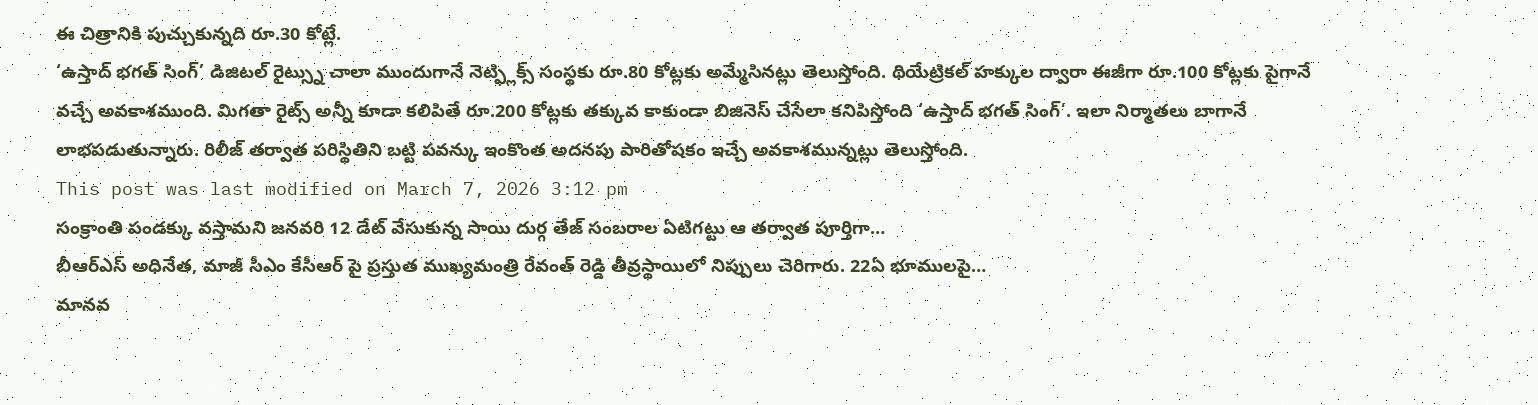ఈ చిత్రానికి పుచ్చుకున్నది రూ.30 కోట్లే.
‘ఉస్తాద్ భగత్ సింగ్’ డిజిటల్ రైట్స్ను చాలా ముందుగానే నెట్ఫ్లిక్స్ సంస్థకు రూ.80 కోట్లకు అమ్మేసినట్లు తెలుస్తోంది. థియేట్రికల్ హక్కుల ద్వారా ఈజీగా రూ.100 కోట్లకు పైగానే వచ్చే అవకాశముంది. మిగతా రైట్స్ అన్నీ కూడా కలిపితే రూ.200 కోట్లకు తక్కువ కాకుండా బిజినెస్ చేసేలా కనిపిస్తోంది ‘ఉస్తాద్ భగత్ సింగ్’. ఇలా నిర్మాతలు బాగానే లాభపడుతున్నారు. రిలీజ్ తర్వాత పరిస్థితిని బట్టి పవన్కు ఇంకొంత అదనపు పారితోషకం ఇచ్చే అవకాశమున్నట్లు తెలుస్తోంది.
This post was last modified on March 7, 2026 3:12 pm
సంక్రాంతి పండక్కు వస్తామని జనవరి 12 డేట్ వేసుకున్న సాయి దుర్గ తేజ్ సంబరాల ఏటిగట్టు ఆ తర్వాత పూర్తిగా…
బీఆర్ఎస్ అధినేత, మాజీ సీఎం కేసీఆర్ పై ప్రస్తుత ముఖ్యమంత్రి రేవంత్ రెడ్డి తీవ్రస్థాయిలో నిప్పులు చెరిగారు. 22ఏ భూములపై…
మానవ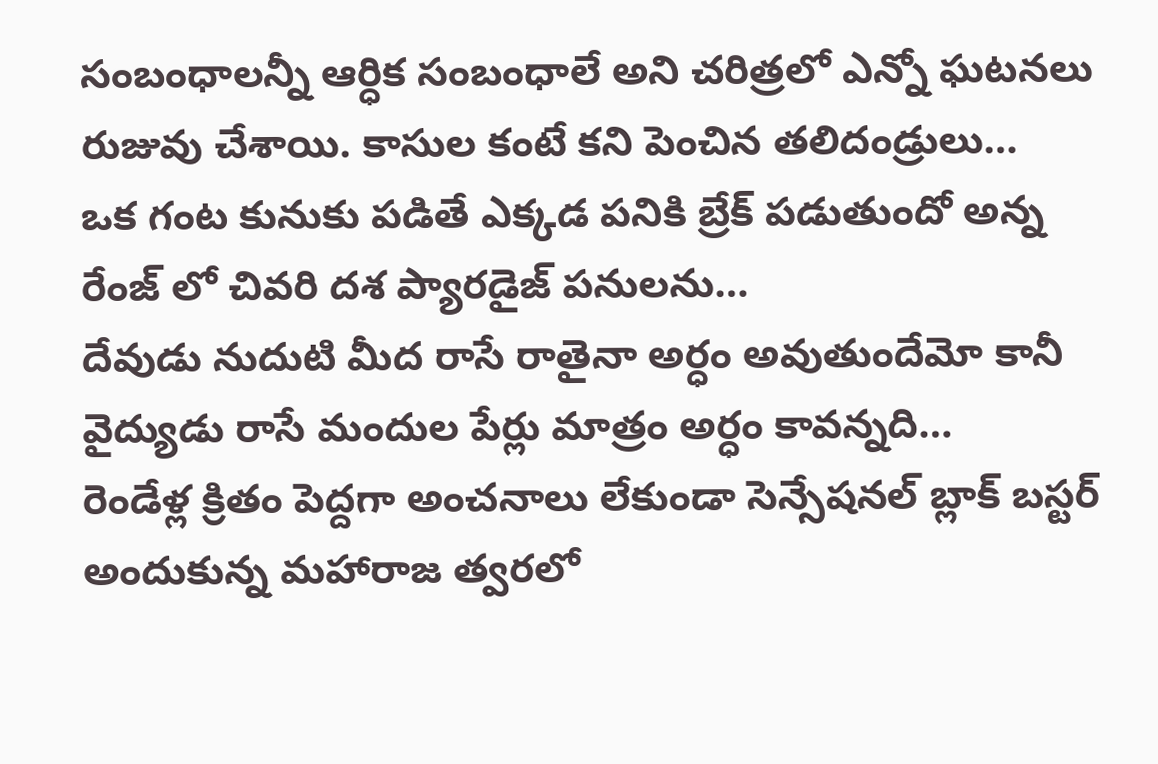సంబంధాలన్నీ ఆర్ధిక సంబంధాలే అని చరిత్రలో ఎన్నో ఘటనలు రుజువు చేశాయి. కాసుల కంటే కని పెంచిన తలిదండ్రులు…
ఒక గంట కునుకు పడితే ఎక్కడ పనికి బ్రేక్ పడుతుందో అన్న రేంజ్ లో చివరి దశ ప్యారడైజ్ పనులను…
దేవుడు నుదుటి మీద రాసే రాతైనా అర్ధం అవుతుందేమో కానీ వైద్యుడు రాసే మందుల పేర్లు మాత్రం అర్ధం కావన్నది…
రెండేళ్ల క్రితం పెద్దగా అంచనాలు లేకుండా సెన్సేషనల్ బ్లాక్ బస్టర్ అందుకున్న మహారాజ త్వరలో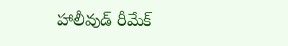హాలీవుడ్ రీమేక్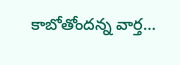కాబోతోందన్న వార్త…